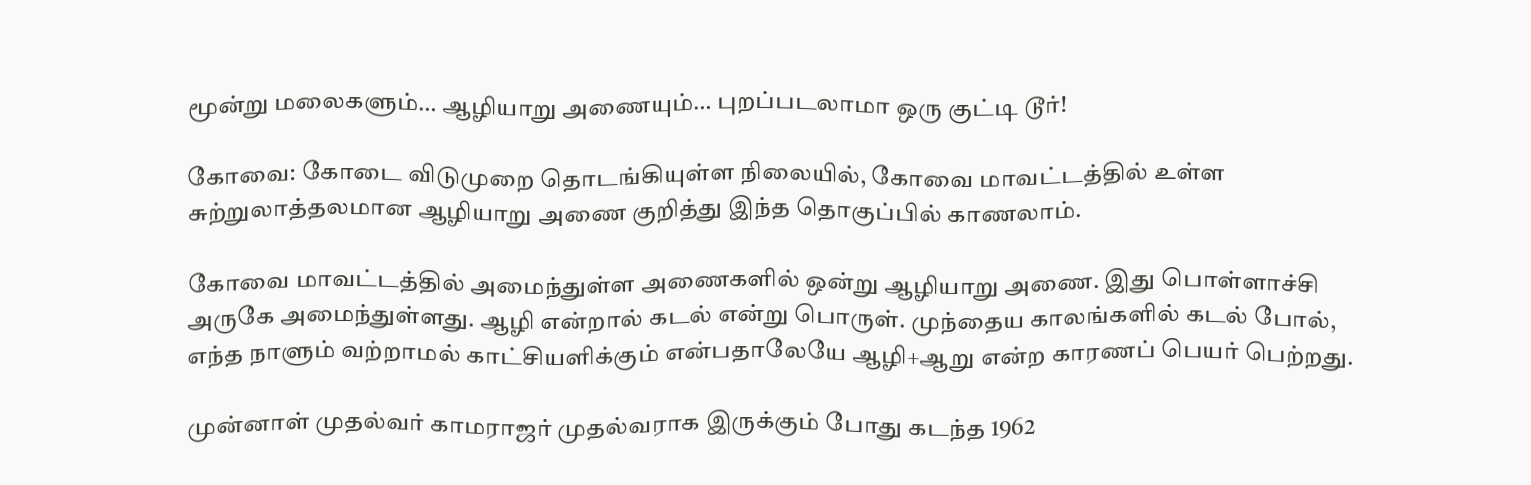மூன்று மலைகளும்… ஆழியாறு அணையும்… புறப்படலாமா ஒரு குட்டி டூர்!

கோவை: கோடை விடுமுறை தொடங்கியுள்ள நிலையில், கோவை மாவட்டத்தில் உள்ள சுற்றுலாத்தலமான ஆழியாறு அணை குறித்து இந்த தொகுப்பில் காணலாம்.

கோவை மாவட்டத்தில் அமைந்துள்ள அணைகளில் ஒன்று ஆழியாறு அணை. இது பொள்ளாச்சி அருகே அமைந்துள்ளது. ஆழி என்றால் கடல் என்று பொருள். முந்தைய காலங்களில் கடல் போல், எந்த நாளும் வற்றாமல் காட்சியளிக்கும் என்பதாலேயே ஆழி+ஆறு என்ற காரணப் பெயர் பெற்றது.

முன்னாள் முதல்வர் காமராஜர் முதல்வராக இருக்கும் போது கடந்த 1962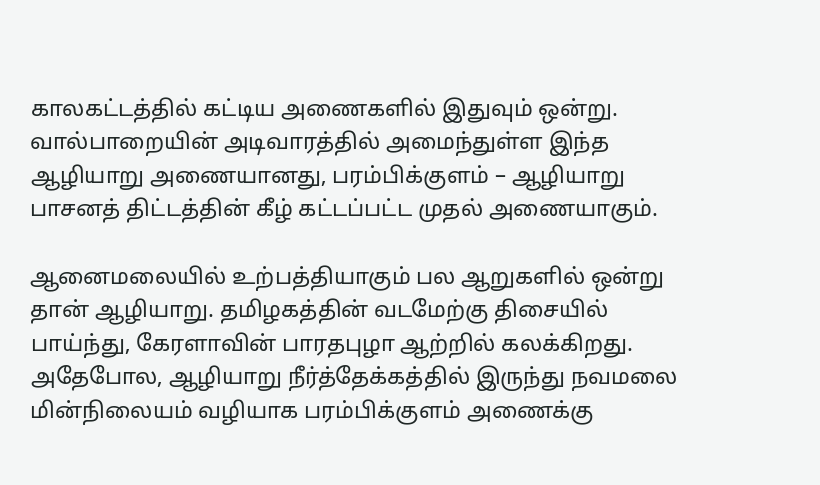காலகட்டத்தில் கட்டிய அணைகளில் இதுவும் ஒன்று. வால்பாறையின் அடிவாரத்தில் அமைந்துள்ள இந்த ஆழியாறு அணையானது, பரம்பிக்குளம் – ஆழியாறு பாசனத் திட்டத்தின் கீழ் கட்டப்பட்ட முதல் அணையாகும்.

ஆனைமலையில் உற்பத்தியாகும் பல ஆறுகளில் ஒன்று தான் ஆழியாறு. தமிழகத்தின் வடமேற்கு திசையில் பாய்ந்து, கேரளாவின் பாரதபுழா ஆற்றில் கலக்கிறது. அதேபோல, ஆழியாறு நீர்த்தேக்கத்தில் இருந்து நவமலை மின்நிலையம் வழியாக பரம்பிக்குளம் அணைக்கு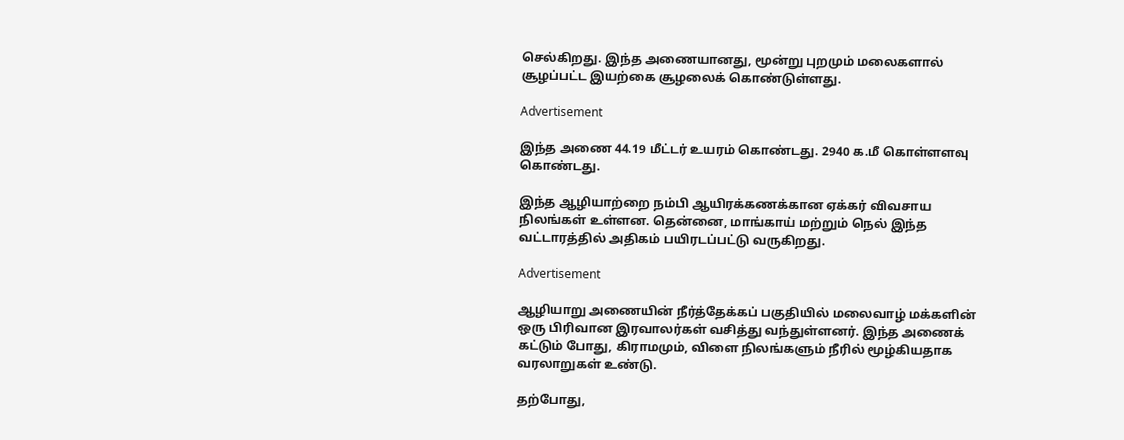செல்கிறது. இந்த அணையானது, மூன்று புறமும் மலைகளால் சூழப்பட்ட இயற்கை சூழலைக் கொண்டுள்ளது.

Advertisement

இந்த அணை 44.19 மீட்டர் உயரம் கொண்டது. 2940 க.மீ கொள்ளளவு கொண்டது.

இந்த ஆழியாற்றை நம்பி ஆயிரக்கணக்கான ஏக்கர் விவசாய நிலங்கள் உள்ளன. தென்னை, மாங்காய் மற்றும் நெல் இந்த வட்டாரத்தில் அதிகம் பயிரடப்பட்டு வருகிறது.

Advertisement

ஆழியாறு அணையின் நீர்த்தேக்கப் பகுதியில் மலைவாழ் மக்களின் ஒரு பிரிவான இரவாலர்கள் வசித்து வந்துள்ளனர். இந்த அணைக் கட்டும் போது, கிராமமும், விளை நிலங்களும் நீரில் மூழ்கியதாக வரலாறுகள் உண்டு.

தற்போது,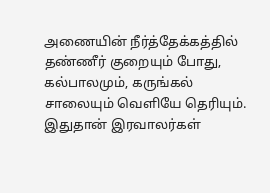அணையின் நீர்த்தேக்கத்தில் தண்ணீர் குறையும் போது, கல்பாலமும், கருங்கல் சாலையும் வெளியே தெரியும். இதுதான் இரவாலர்கள்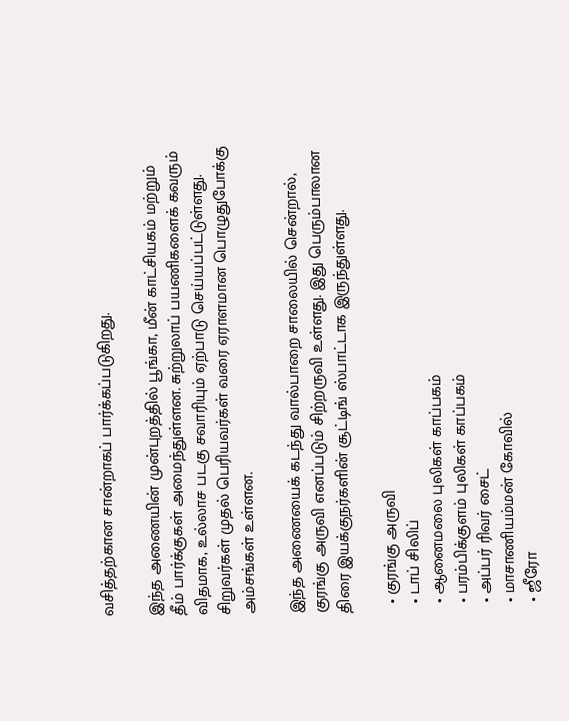வசித்தற்கான சான்றாகப் பார்க்கப்படுகிறது.

இந்த அணையின் முன்புறத்தில் பூங்கா, மீன் காட்சியகம் மற்றும் தீம் பார்க்குகள் அமைந்துள்ளன. சுற்றுலாப் பயணிகளைக் கவரும் விதமாக, உல்லாச படகு சவாரியும் ஏற்பாடு செய்யப்பட்டுள்ளது. சிறுவர்கள் முதல் பெரியவர்கள் வரை ஏராளமான பொழுதுபோக்கு அம்சங்கள் உள்ளன.

இந்த அணையைக் கடந்து வால்பாறை சாலையில் சென்றால், குரங்கு அருவி எனப்படும் சிற்றருவி உள்ளது. இது பெரும்பாலான திரை இயக்குநர்களின் சூட்டிங் ஸ்பாட்டாக இருந்துள்ளது.

  • குரங்கு அருவி
  • டாப் சிலிப்
  • ஆனைமலை புலிகள் காப்பகம்
  • பரம்பிக்குளம் புலிகள் காப்பகம்
  • அப்பர் ரிவர் சைட்
  • மாசாணியம்மன் கோவில்
  • ஜீரோ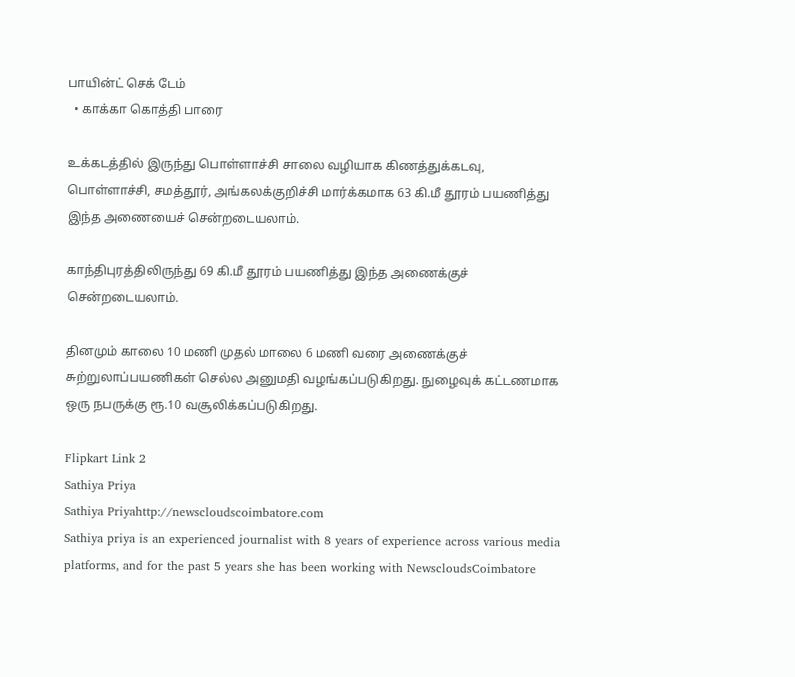பாயின்ட் செக் டேம்
  • காக்கா கொத்தி பாரை

உக்கடத்தில் இருந்து பொள்ளாச்சி சாலை வழியாக கிணத்துக்கடவு, பொள்ளாச்சி, சமத்தூர், அங்கலக்குறிச்சி மார்க்கமாக 63 கி.மீ தூரம் பயணித்து இந்த அணையைச் சென்றடையலாம்.

காந்திபுரத்திலிருந்து 69 கி.மீ தூரம் பயணித்து இந்த அணைக்குச் சென்றடையலாம்.

தினமும் காலை 10 மணி முதல் மாலை 6 மணி வரை அணைக்குச் சுற்றுலாப்பயணிகள் செல்ல அனுமதி வழங்கப்படுகிறது. நுழைவுக் கட்டணமாக ஒரு நபருக்கு ரூ.10 வசூலிக்கப்படுகிறது.

Flipkart Link 2
Sathiya Priya
Sathiya Priyahttp://newscloudscoimbatore.com
Sathiya priya is an experienced journalist with 8 years of experience across various media platforms, and for the past 5 years she has been working with NewscloudsCoimbatore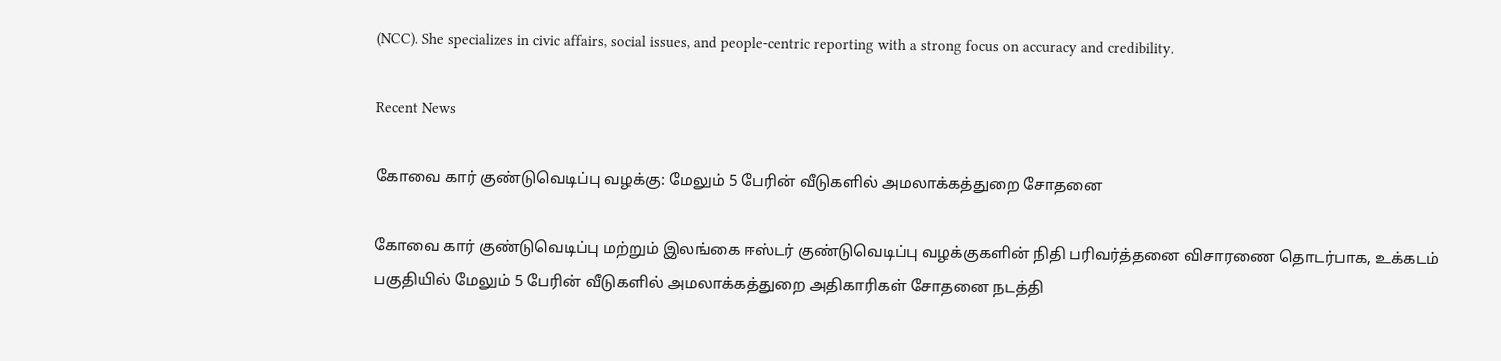(NCC). She specializes in civic affairs, social issues, and people-centric reporting with a strong focus on accuracy and credibility.

Recent News

கோவை கார் குண்டுவெடிப்பு வழக்கு: மேலும் 5 பேரின் வீடுகளில் அமலாக்கத்துறை சோதனை

கோவை கார் குண்டுவெடிப்பு மற்றும் இலங்கை ஈஸ்டர் குண்டுவெடிப்பு வழக்குகளின் நிதி பரிவர்த்தனை விசாரணை தொடர்பாக, உக்கடம் பகுதியில் மேலும் 5 பேரின் வீடுகளில் அமலாக்கத்துறை அதிகாரிகள் சோதனை நடத்தி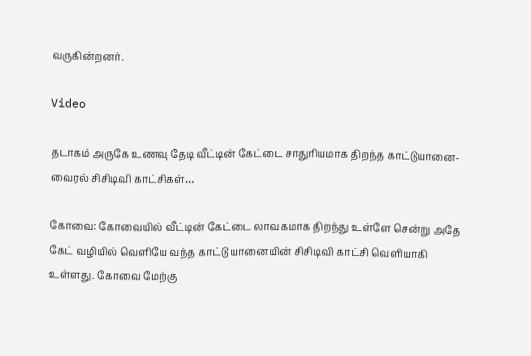வருகின்றனர்.

Video

தடாகம் அருகே உணவு தேடி வீட்டின் கேட்டை சாதுரியமாக திறந்த காட்டுயானை-வைரல் சிசிடிவி காட்சிகள்…

கோவை: கோவையில் வீட்டின் கேட்டை லாவகமாக திறந்து உள்ளே சென்று அதே கேட் வழியில் வெளியே வந்த காட்டு யானையின் சிசிடிவி காட்சி வெளியாகி உள்ளது. கோவை மேற்கு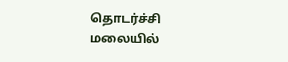தொடர்ச்சி மலையில்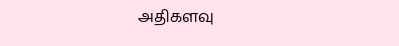அதிகளவு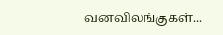வனவிலங்குகள்...